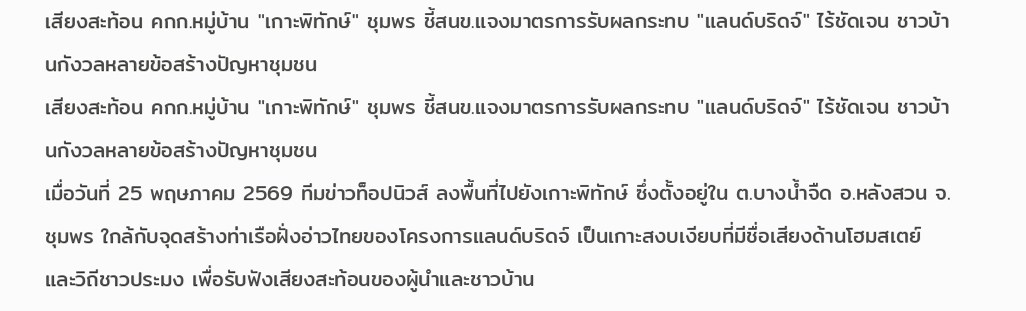เสียงสะท้อน คกก.หมู่บ้าน "เกาะพิทักษ์" ชุมพร ชี้สนข.แจงมาตรการรับผลกระทบ "แลนด์บริดจ์" ไร้ชัดเจน ชาวบ้านกังวลหลายข้อสร้างปัญหาชุมชน
เสียงสะท้อน คกก.หมู่บ้าน "เกาะพิทักษ์" ชุมพร ชี้สนข.แจงมาตรการรับผลกระทบ "แลนด์บริดจ์" ไร้ชัดเจน ชาวบ้านกังวลหลายข้อสร้างปัญหาชุมชน
เมื่อวันที่ 25 พฤษภาคม 2569 ทีมข่าวท็อปนิวส์ ลงพื้นที่ไปยังเกาะพิทักษ์ ซึ่งตั้งอยู่ใน ต.บางน้ำจืด อ.หลังสวน จ.ชุมพร ใกล้กับจุดสร้างท่าเรือฝั่งอ่าวไทยของโครงการแลนด์บริดจ์ เป็นเกาะสงบเงียบที่มีชื่อเสียงด้านโฮมสเตย์ และวิถีชาวประมง เพื่อรับฟังเสียงสะท้อนของผู้นำและชาวบ้าน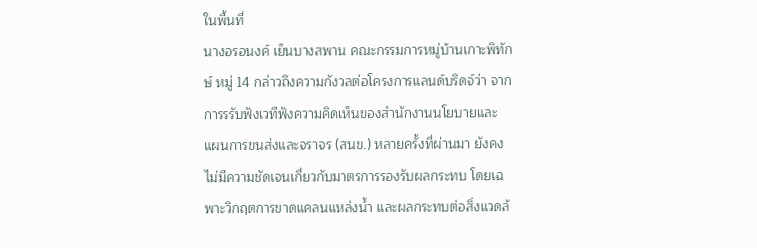ในพื้นที่
นางอรอนงค์ เย็นบางสพาน คณะกรรมการหมู่บ้านเกาะพิทักษ์ หมู่ 14 กล่าวถึงความกังวลต่อโครงการแลนด์บริดจ์ว่า จากการรรับฟังเวทีฟังความคิดเห็นของสำนักงานนโยบายและแผนการขนส่งและจราจร (สนข.) หลายครั้งที่ผ่านมา ยังคงไม่มีความชัดเจนเกี่ยวกับมาตรการรองรับผลกระทบ โดยเฉพาะวิกฤตการขาดแคลนแหล่งน้ำ และผลกระทบต่อสิ่งแวดล้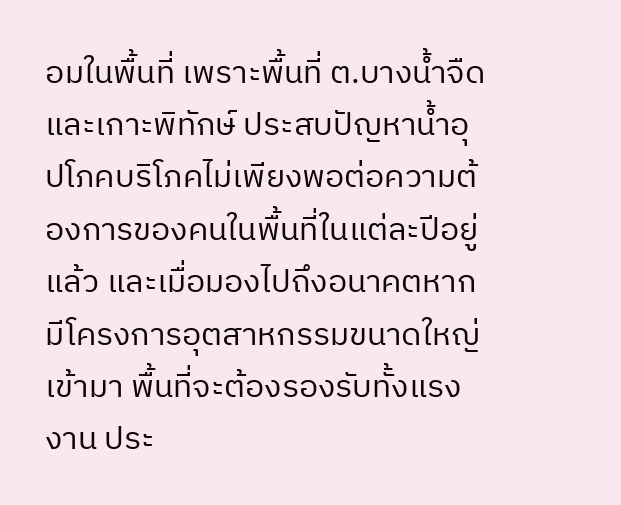อมในพื้นที่ เพราะพื้นที่ ต.บางน้ำจืด และเกาะพิทักษ์ ประสบปัญหาน้ำอุปโภคบริโภคไม่เพียงพอต่อความต้องการของคนในพื้นที่ในแต่ละปีอยู่แล้ว และเมื่อมองไปถึงอนาคตหากมีโครงการอุตสาหกรรมขนาดใหญ่เข้ามา พื้นที่จะต้องรองรับทั้งแรงงาน ประ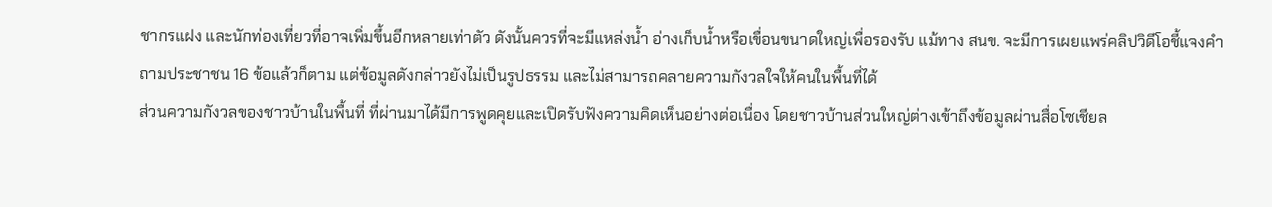ชากรแฝง และนักท่องเที่ยวที่อาจเพิ่มขึ้นอีกหลายเท่าตัว ดังนั้นควรที่จะมีแหล่งน้ำ อ่างเก็บน้ำหรือเขื่อนขนาดใหญ่เพื่อรองรับ แม้ทาง สนข. จะมีการเผยแพร่คลิปวิดีโอชี้แจงคำถามประชาชน 16 ข้อแล้วก็ตาม แต่ข้อมูลดังกล่าวยังไม่เป็นรูปธรรม และไม่สามารถคลายความกังวลใจให้คนในพื้นที่ได้
ส่วนความกังวลของชาวบ้านในพื้นที่ ที่ผ่านมาได้มีการพูดคุยและเปิดรับฟังความคิดเห็นอย่างต่อเนื่อง โดยชาวบ้านส่วนใหญ่ต่างเข้าถึงข้อมูลผ่านสื่อโซเชียล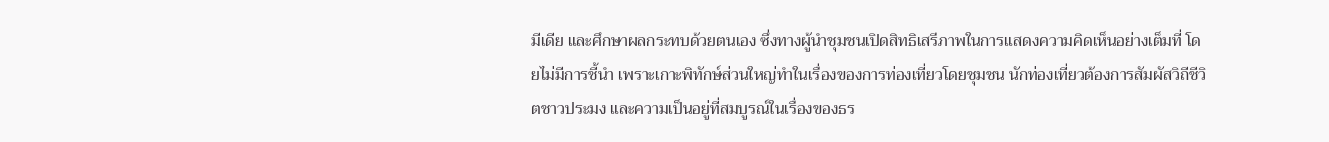มีเดีย และศึกษาผลกระทบด้วยตนเอง ซึ่งทางผู้นำชุมชนเปิดสิทธิเสรีภาพในการแสดงความคิดเห็นอย่างเต็มที่ โดยไม่มีการชี้นำ เพราะเกาะพิทักษ์ส่วนใหญ่ทำในเรื่องของการท่องเที่ยวโดยชุมชน นักท่องเที่ยวต้องการสัมผัสวิถีชีวิตชาวประมง และความเป็นอยู่ที่สมบูรณ์ในเรื่องของธร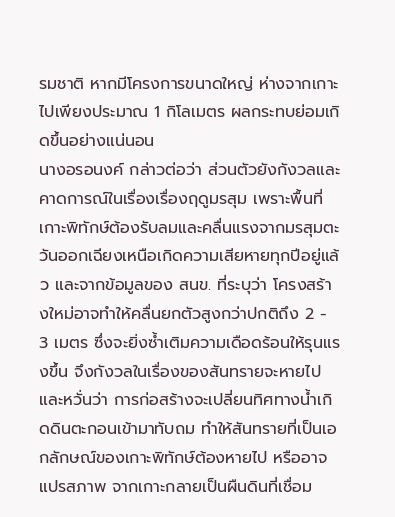รมชาติ หากมีโครงการขนาดใหญ่ ห่างจากเกาะไปเพียงประมาณ 1 กิโลเมตร ผลกระทบย่อมเกิดขึ้นอย่างแน่นอน
นางอรอนงค์ กล่าวต่อว่า ส่วนตัวยังกังวลและคาดการณ์ในเรื่องเรื่องฤดูมรสุม เพราะพื้นที่เกาะพิทักษ์ต้องรับลมและคลื่นแรงจากมรสุมตะวันออกเฉียงเหนือเกิดความเสียหายทุกปีอยู่แล้ว และจากข้อมูลของ สนข. ที่ระบุว่า โครงสร้างใหม่อาจทำให้คลื่นยกตัวสูงกว่าปกติถึง 2 - 3 เมตร ซึ่งจะยิ่งซ้ำเติมความเดือดร้อนให้รุนแรงขึ้น จึงกังวลในเรื่องของสันทรายจะหายไป และหวั่นว่า การก่อสร้างจะเปลี่ยนทิศทางน้ำเกิดดินตะกอนเข้ามาทับถม ทำให้สันทรายที่เป็นเอกลักษณ์ของเกาะพิทักษ์ต้องหายไป หรืออาจแปรสภาพ จากเกาะกลายเป็นผืนดินที่เชื่อม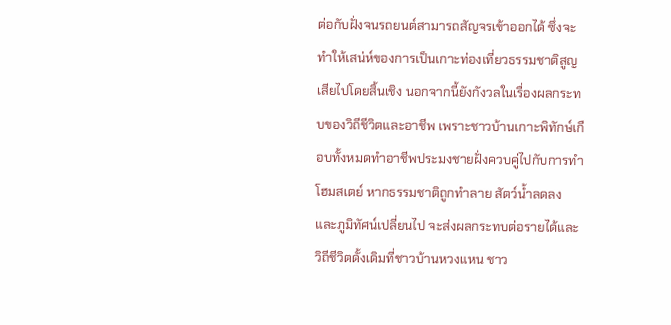ต่อกับฝั่งจนรถยนต์สามารถสัญจรเข้าออกได้ ซึ่งจะทำให้เสน่ห์ของการเป็นเกาะท่องเที่ยวธรรมชาติสูญเสียไปโดยสิ้นเชิง นอกจากนี้ยังกังวลในเรื่องผลกระทบของวิถีชีวิตและอาชีพ เพราะชาวบ้านเกาะพิทักษ์เกือบทั้งหมดทำอาชีพประมงชายฝั่งควบคู่ไปกับการทำโฮมสเตย์ หากธรรมชาติถูกทำลาย สัตว์น้ำลดลง และภูมิทัศน์เปลี่ยนไป จะส่งผลกระทบต่อรายได้และวิถีชีวิตดั้งเดิมที่ชาวบ้านหวงแหน ชาว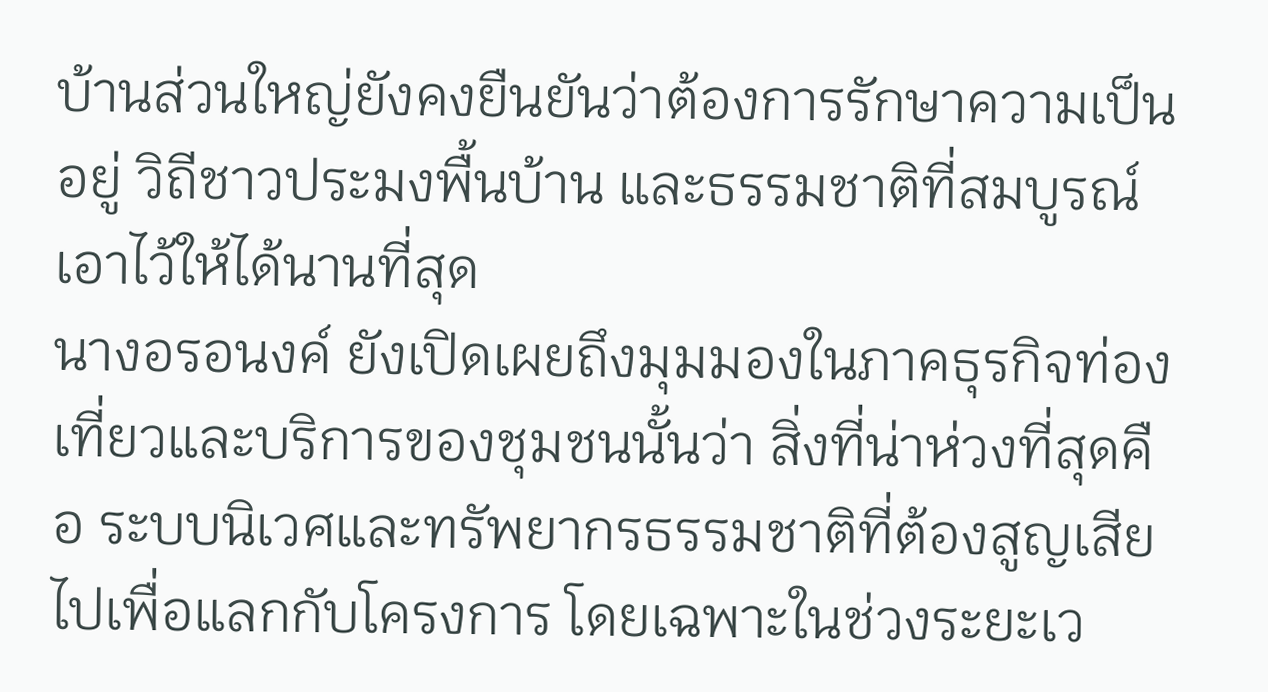บ้านส่วนใหญ่ยังคงยืนยันว่าต้องการรักษาความเป็นอยู่ วิถีชาวประมงพื้นบ้าน และธรรมชาติที่สมบูรณ์เอาไว้ให้ได้นานที่สุด
นางอรอนงค์ ยังเปิดเผยถึงมุมมองในภาคธุรกิจท่องเที่ยวและบริการของชุมชนนั้นว่า สิ่งที่น่าห่วงที่สุดคือ ระบบนิเวศและทรัพยากรธรรมชาติที่ต้องสูญเสียไปเพื่อแลกกับโครงการ โดยเฉพาะในช่วงระยะเว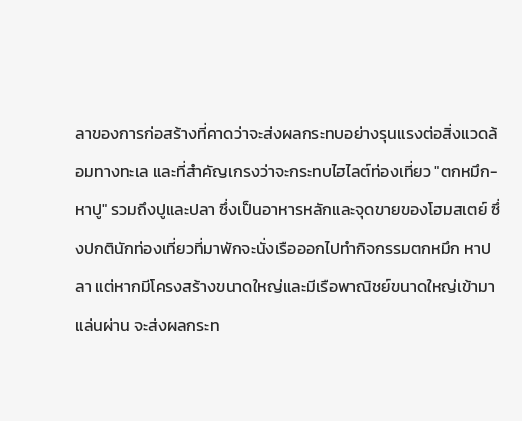ลาของการก่อสร้างที่คาดว่าจะส่งผลกระทบอย่างรุนแรงต่อสิ่งแวดล้อมทางทะเล และที่สำคัญเกรงว่าจะกระทบไฮไลต์ท่องเที่ยว "ตกหมึก-หาปู" รวมถึงปูและปลา ซึ่งเป็นอาหารหลักและจุดขายของโฮมสเตย์ ซึ่งปกตินักท่องเที่ยวที่มาพักจะนั่งเรือออกไปทำกิจกรรมตกหมึก หาปลา แต่หากมีโครงสร้างขนาดใหญ่และมีเรือพาณิชย์ขนาดใหญ่เข้ามาแล่นผ่าน จะส่งผลกระท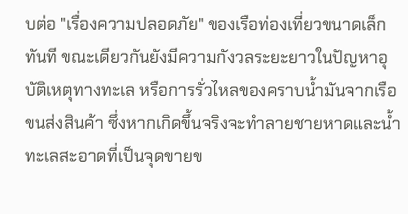บต่อ "เรื่องความปลอดภัย" ของเรือท่องเที่ยวขนาดเล็กทันที ขณะเดียวกันยังมีความกังวลระยะยาวในปัญหาอุบัติเหตุทางทะเล หรือการรั่วไหลของคราบน้ำมันจากเรือขนส่งสินค้า ซึ่งหากเกิดขึ้นจริงจะทำลายชายหาดและน้ำทะเลสะอาดที่เป็นจุดขายข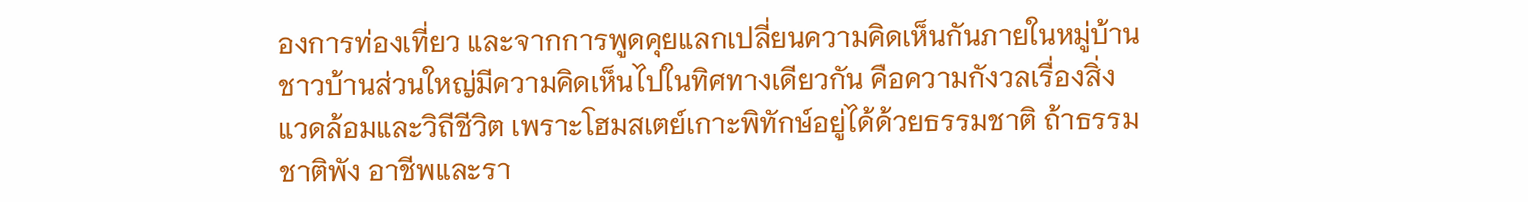องการท่องเที่ยว และจากการพูดคุยแลกเปลี่ยนความคิดเห็นกันภายในหมู่บ้าน ชาวบ้านส่วนใหญ่มีความคิดเห็นไปในทิศทางเดียวกัน คือความกังวลเรื่องสิ่งแวดล้อมและวิถีชีวิต เพราะโฮมสเตย์เกาะพิทักษ์อยู่ได้ด้วยธรรมชาติ ถ้าธรรมชาติพัง อาชีพและรา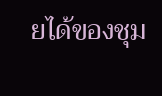ยได้ของชุม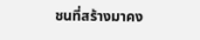ชนที่สร้างมาคง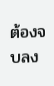ต้องจบลง